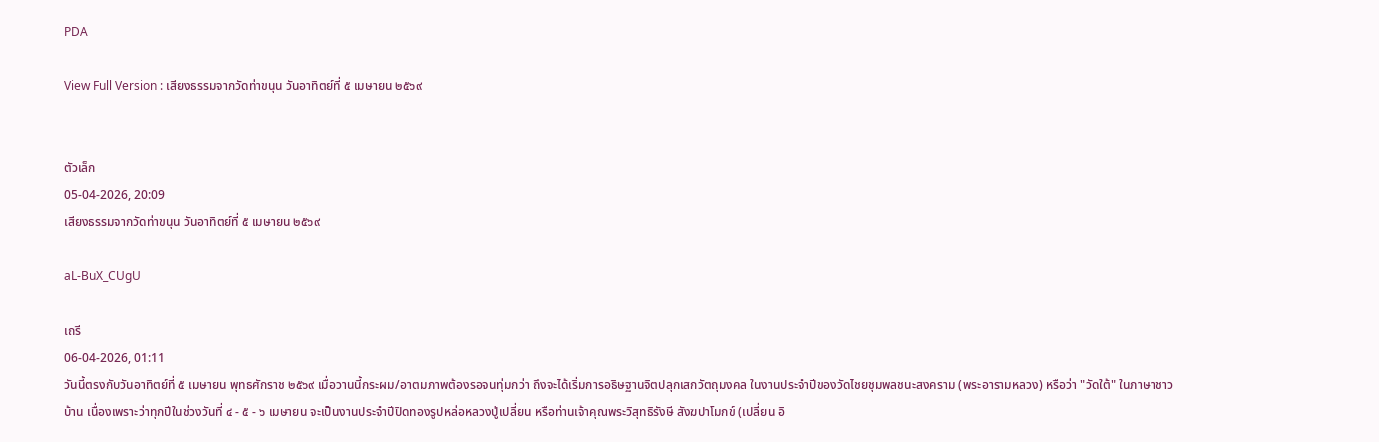PDA

View Full Version : เสียงธรรมจากวัดท่าขนุน วันอาทิตย์ที่ ๕ เมษายน ๒๕๖๙


ตัวเล็ก
05-04-2026, 20:09
เสียงธรรมจากวัดท่าขนุน วันอาทิตย์ที่ ๕ เมษายน ๒๕๖๙

aL-BuX_CUgU

เถรี
06-04-2026, 01:11
วันนี้ตรงกับวันอาทิตย์ที่ ๕ เมษายน พุทธศักราช ๒๕๖๙ เมื่อวานนี้กระผม/อาตมภาพต้องรอจนทุ่มกว่า ถึงจะได้เริ่มการอธิษฐานจิตปลุกเสกวัตถุมงคล ในงานประจำปีของวัดไชยชุมพลชนะสงคราม (พระอารามหลวง) หรือว่า "วัดใต้" ในภาษาชาวบ้าน เนื่องเพราะว่าทุกปีในช่วงวันที่ ๔ - ๕ - ๖ เมษายน จะเป็นงานประจำปีปิดทองรูปหล่อหลวงปู่เปลี่ยน หรือท่านเจ้าคุณพระวิสุทธิรังษี สังฆปาโมกข์ (เปลี่ยน อิ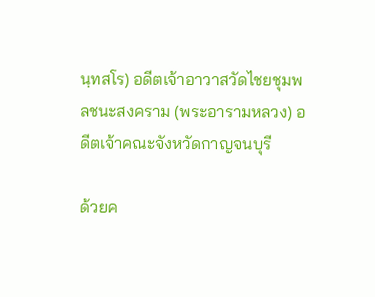นฺทสโร) อดีตเจ้าอาวาสวัดไชยชุมพลชนะสงคราม (พระอารามหลวง) อดีตเจ้าคณะจังหวัดกาญจนบุรี

ด้วยค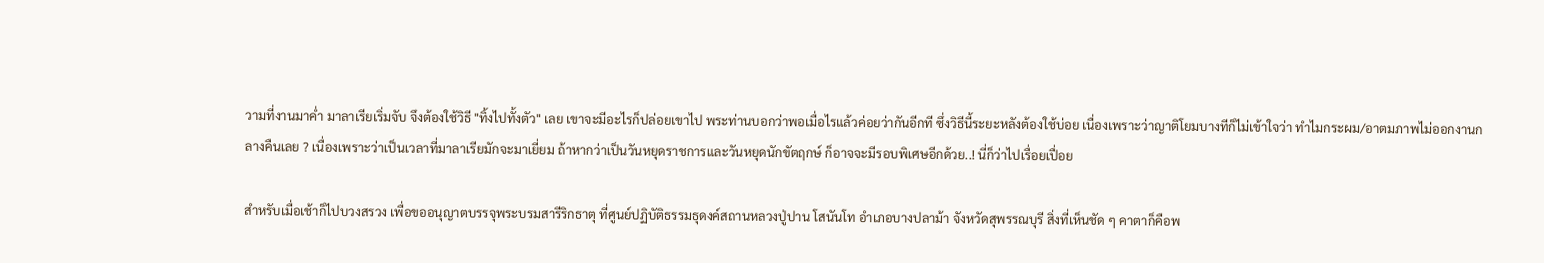วามที่งานมาค่ำ มาลาเรียเริ่มจับ จึงต้องใช้วิธี "ทิ้งไปทั้งตัว" เลย เขาจะมีอะไรก็ปล่อยเขาไป พระท่านบอกว่าพอเมื่อไรแล้วค่อยว่ากันอีกที ซึ่งวิธีนี้ระยะหลังต้องใช้บ่อย เนื่องเพราะว่าญาติโยมบางทีก็ไม่เข้าใจว่า ทำไมกระผม/อาตมภาพไม่ออกงานกลางคืนเลย ? เนื่องเพราะว่าเป็นเวลาที่มาลาเรียมักจะมาเยี่ยม ถ้าหากว่าเป็นวันหยุดราชการและวันหยุดนักขัตฤกษ์ ก็อาจจะมีรอบพิเศษอีกด้วย..! นี่ก็ว่าไปเรื่อยเปื่อย

สำหรับเมื่อเช้าก็ไปบวงสรวง เพื่อขออนุญาตบรรจุพระบรมสารีริกธาตุ ที่ศูนย์ปฏิบัติธรรมธุดงค์สถานหลวงปู่ปาน โสนันโท อำเภอบางปลาม้า จังหวัดสุพรรณบุรี สิ่งที่เห็นชัด ๆ คาตาก็คือพ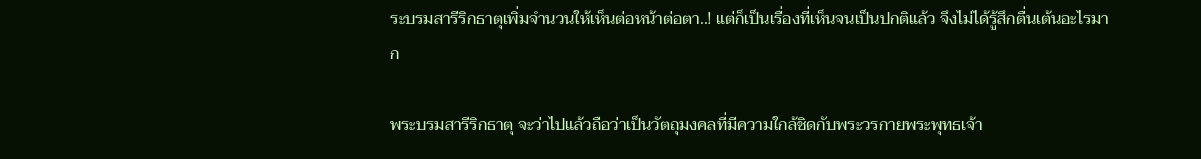ระบรมสารีริกธาตุเพิ่มจำนวนให้เห็นต่อหน้าต่อตา..! แต่ก็เป็นเรื่องที่เห็นจนเป็นปกติแล้ว จึงไม่ได้รู้สึกตื่นเต้นอะไรมาก

พระบรมสารีริกธาตุ จะว่าไปแล้วถือว่าเป็นวัตถุมงคลที่มีความใกล้ชิดกับพระวรกายพระพุทธเจ้า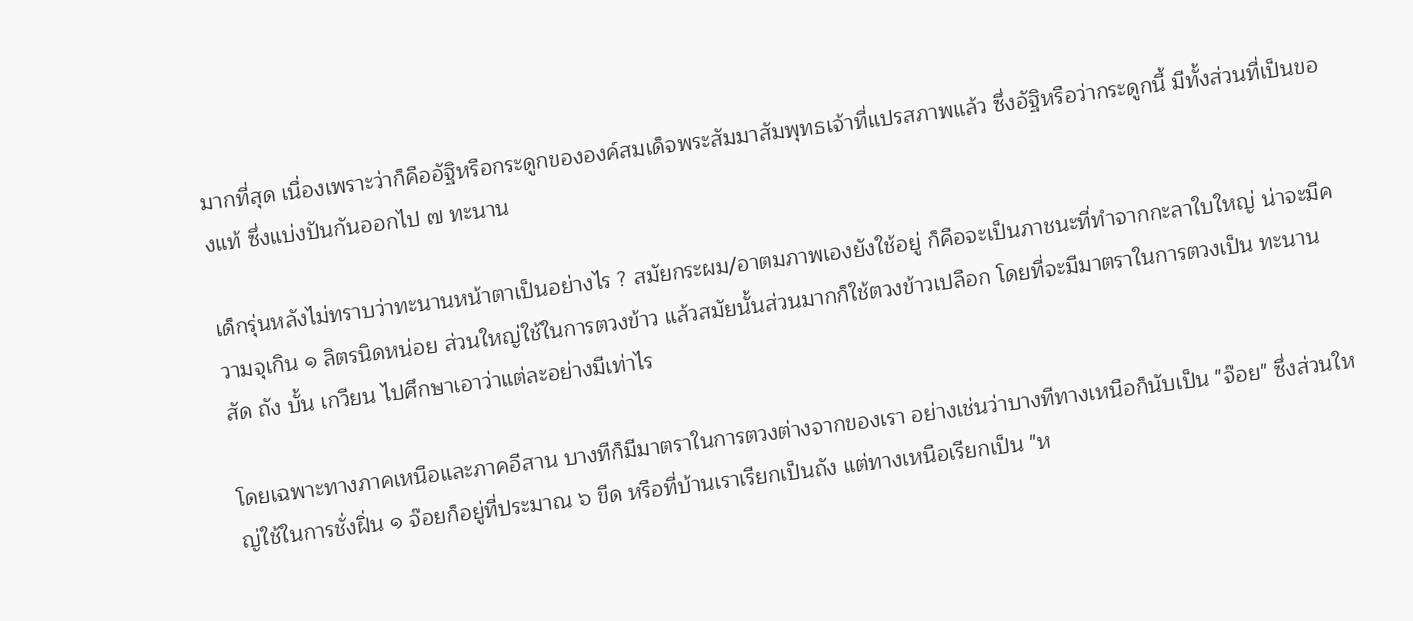มากที่สุด เนื่องเพราะว่าก็คืออัฐิหรือกระดูกขององค์สมเด็จพระสัมมาสัมพุทธเจ้าที่แปรสภาพแล้ว ซึ่งอัฐิหรือว่ากระดูกนี้ มีทั้งส่วนที่เป็นของแท้ ซึ่งแบ่งปันกันออกไป ๗ ทะนาน

เด็กรุ่นหลังไม่ทราบว่าทะนานหน้าตาเป็นอย่างไร ? สมัยกระผม/อาตมภาพเองยังใช้อยู่ ก็คือจะเป็นภาชนะที่ทำจากกะลาใบใหญ่ น่าจะมีความจุเกิน ๑ ลิตรนิดหน่อย ส่วนใหญ่ใช้ในการตวงข้าว แล้วสมัยนั้นส่วนมากก็ใช้ตวงข้าวเปลือก โดยที่จะมีมาตราในการตวงเป็น ทะนาน สัด ถัง บั้น เกวียน ไปศึกษาเอาว่าแต่ละอย่างมีเท่าไร

โดยเฉพาะทางภาคเหนือและภาคอีสาน บางทีก็มีมาตราในการตวงต่างจากของเรา อย่างเช่นว่าบางทีทางเหนือก็นับเป็น "จ๊อย" ซึ่งส่วนใหญ่ใช้ในการชั่งฝิ่น ๑ จ๊อยก็อยู่ที่ประมาณ ๖ ขีด หรือที่บ้านเราเรียกเป็นถัง แต่ทางเหนือเรียกเป็น "ห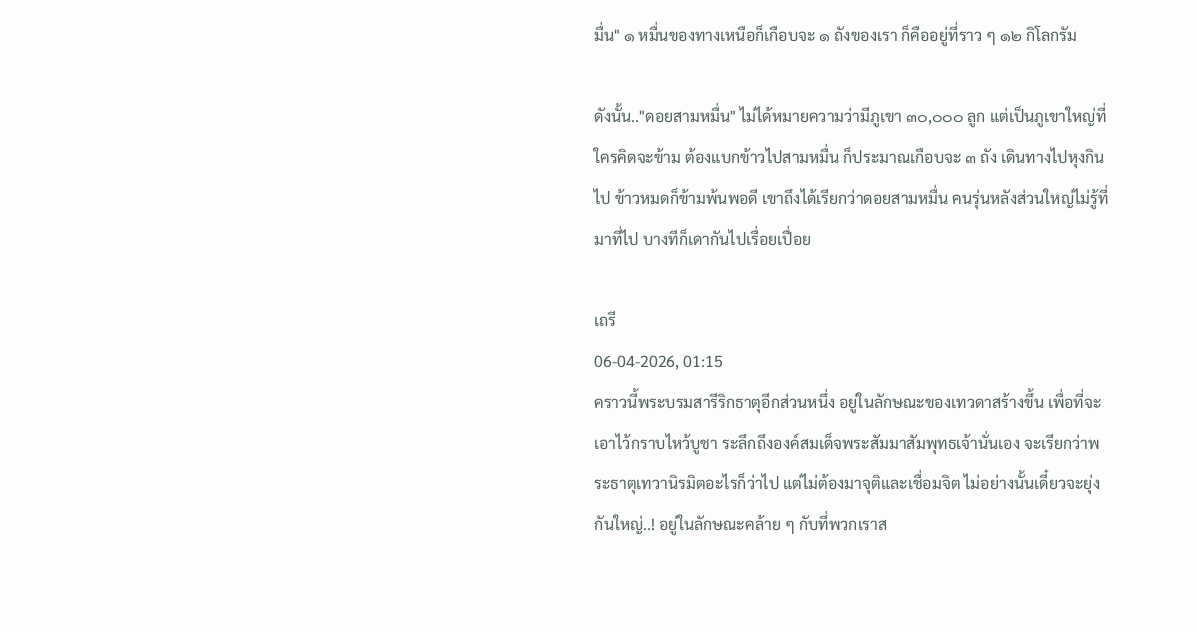มื่น" ๑ หมื่นของทางเหนือก็เกือบจะ ๑ ถังของเรา ก็คืออยู่ที่ราว ๆ ๑๒ กิโลกรัม

ดังนั้น.."ดอยสามหมื่น" ไม่ได้หมายความว่ามีภูเขา ๓๐,๐๐๐ ลูก แต่เป็นภูเขาใหญ่ที่ใครคิดจะข้าม ต้องแบกข้าวไปสามหมื่น ก็ประมาณเกือบจะ ๓ ถัง เดินทางไปหุงกินไป ข้าวหมดก็ข้ามพ้นพอดี เขาถึงได้เรียกว่าดอยสามหมื่น คนรุ่นหลังส่วนใหญ่ไม่รู้ที่มาที่ไป บางทีก็เดากันไปเรื่อยเปื่อย

เถรี
06-04-2026, 01:15
คราวนี้พระบรมสารีริกธาตุอีกส่วนหนึ่ง อยู่ในลักษณะของเทวดาสร้างขึ้น เพื่อที่จะเอาไว้กราบไหว้บูชา ระลึกถึงองค์สมเด็จพระสัมมาสัมพุทธเจ้านั่นเอง จะเรียกว่าพระธาตุเทวานิรมิตอะไรก็ว่าไป แต่ไม่ต้องมาจุติและเชื่อมจิต ไม่อย่างนั้นเดี๋ยวจะยุ่งกันใหญ่..! อยู่ในลักษณะคล้าย ๆ กับที่พวกเราส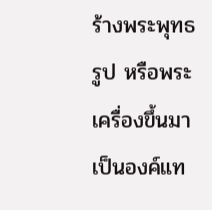ร้างพระพุทธรูป หรือพระเครื่องขึ้นมาเป็นองค์แท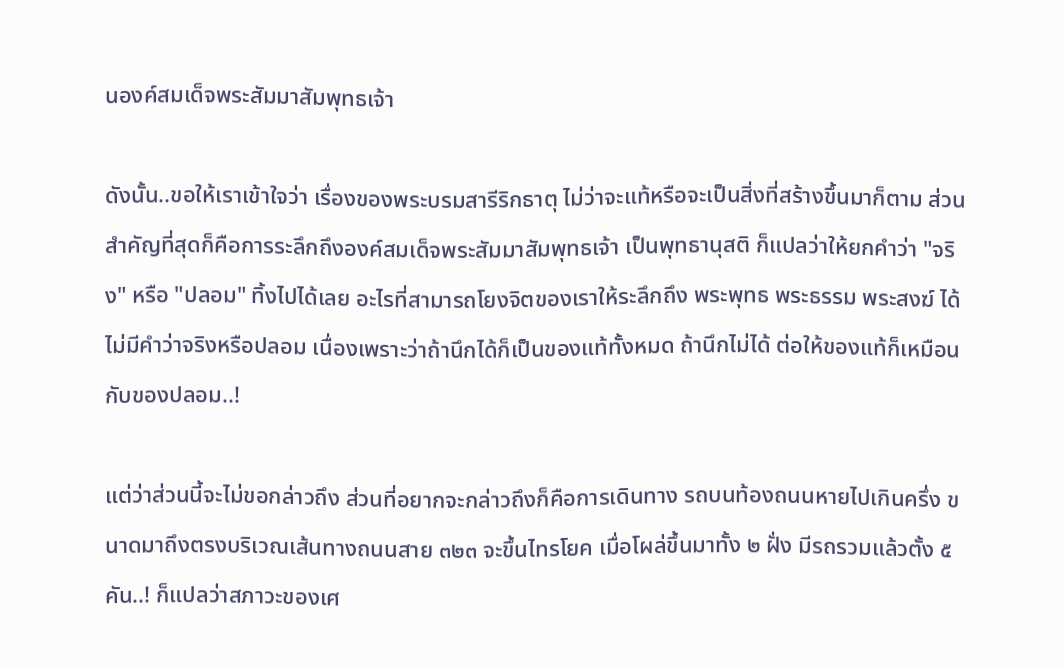นองค์สมเด็จพระสัมมาสัมพุทธเจ้า

ดังนั้น..ขอให้เราเข้าใจว่า เรื่องของพระบรมสารีริกธาตุ ไม่ว่าจะแท้หรือจะเป็นสิ่งที่สร้างขึ้นมาก็ตาม ส่วนสำคัญที่สุดก็คือการระลึกถึงองค์สมเด็จพระสัมมาสัมพุทธเจ้า เป็นพุทธานุสติ ก็แปลว่าให้ยกคำว่า "จริง" หรือ "ปลอม" ทิ้งไปได้เลย อะไรที่สามารถโยงจิตของเราให้ระลึกถึง พระพุทธ พระธรรม พระสงฆ์ ได้ ไม่มีคำว่าจริงหรือปลอม เนื่องเพราะว่าถ้านึกได้ก็เป็นของแท้ทั้งหมด ถ้านึกไม่ได้ ต่อให้ของแท้ก็เหมือนกับของปลอม..!

แต่ว่าส่วนนี้จะไม่ขอกล่าวถึง ส่วนที่อยากจะกล่าวถึงก็คือการเดินทาง รถบนท้องถนนหายไปเกินครึ่ง ขนาดมาถึงตรงบริเวณเส้นทางถนนสาย ๓๒๓ จะขึ้นไทรโยค เมื่อโผล่ขึ้นมาทั้ง ๒ ฝั่ง มีรถรวมแล้วตั้ง ๕ คัน..! ก็แปลว่าสภาวะของเศ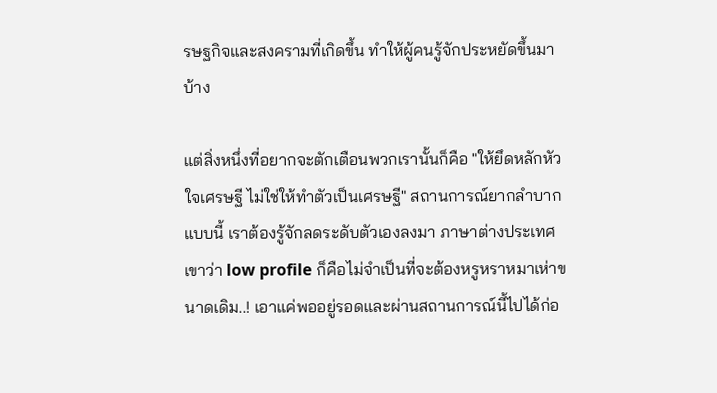รษฐกิจและสงครามที่เกิดขึ้น ทำให้ผู้คนรู้จักประหยัดขึ้นมาบ้าง

แต่สิ่งหนึ่งที่อยากจะตักเตือนพวกเรานั้นก็คือ "ให้ยึดหลักหัวใจเศรษฐี ไม่ใช่ให้ทำตัวเป็นเศรษฐี" สถานการณ์ยากลำบากแบบนี้ เราต้องรู้จักลดระดับตัวเองลงมา ภาษาต่างประเทศเขาว่า low profile ก็คือไม่จำเป็นที่จะต้องหรูหราหมาเห่าขนาดเดิม..! เอาแค่พออยู่รอดและผ่านสถานการณ์นี้ไปได้ก่อ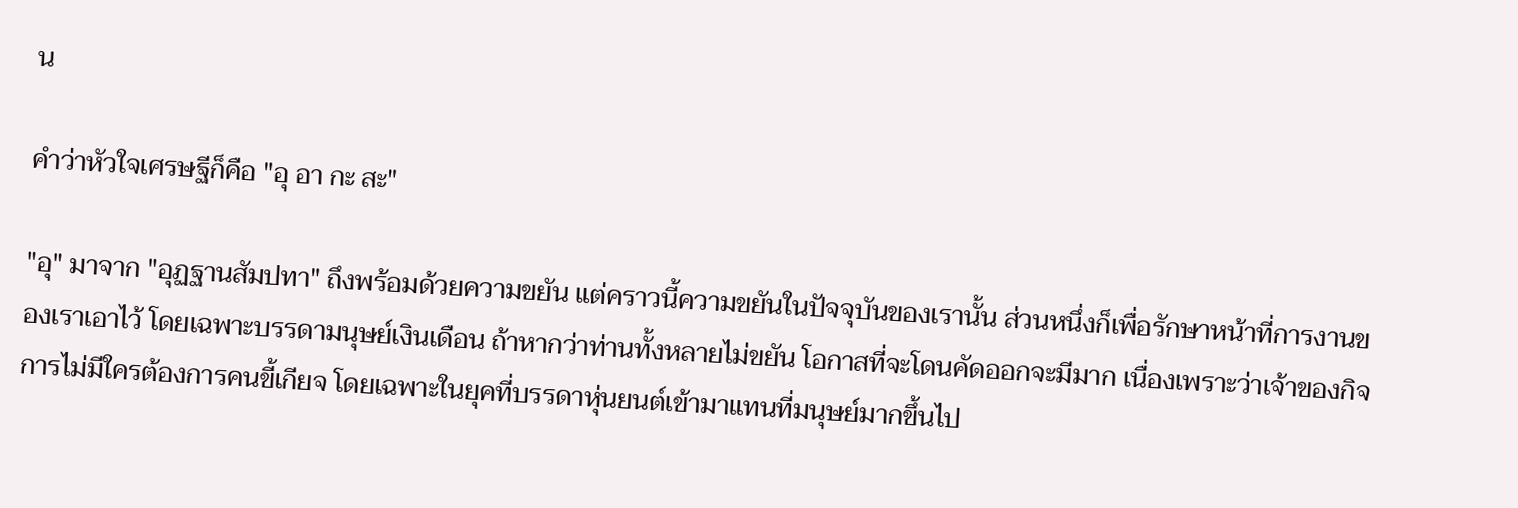น

คำว่าหัวใจเศรษฐีก็คือ "อุ อา กะ สะ"

"อุ" มาจาก "อุฏฐานสัมปทา" ถึงพร้อมด้วยความขยัน แต่คราวนี้ความขยันในปัจจุบันของเรานั้น ส่วนหนึ่งก็เพื่อรักษาหน้าที่การงานของเราเอาไว้ โดยเฉพาะบรรดามนุษย์เงินเดือน ถ้าหากว่าท่านทั้งหลายไม่ขยัน โอกาสที่จะโดนคัดออกจะมีมาก เนื่องเพราะว่าเจ้าของกิจการไม่มีใครต้องการคนขี้เกียจ โดยเฉพาะในยุคที่บรรดาหุ่นยนต์เข้ามาแทนที่มนุษย์มากขึ้นไป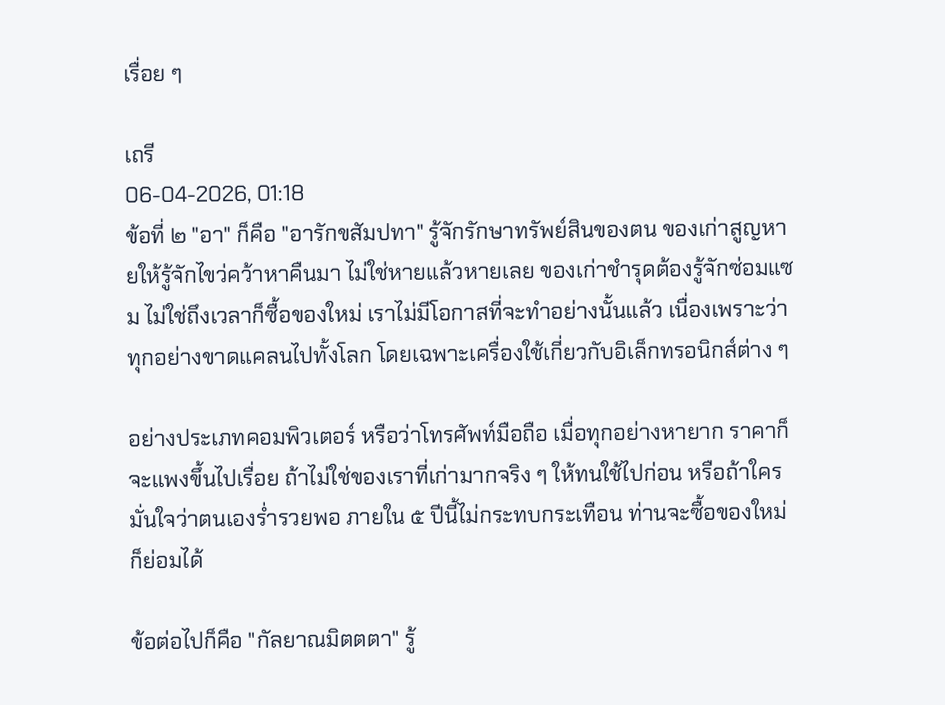เรื่อย ๆ

เถรี
06-04-2026, 01:18
ข้อที่ ๒ "อา" ก็คือ "อารักขสัมปทา" รู้จักรักษาทรัพย์สินของตน ของเก่าสูญหายให้รู้จักไขว่คว้าหาคืนมา ไม่ใช่หายแล้วหายเลย ของเก่าชำรุดต้องรู้จักซ่อมแซม ไม่ใช่ถึงเวลาก็ซื้อของใหม่ เราไม่มีโอกาสที่จะทำอย่างนั้นแล้ว เนื่องเพราะว่าทุกอย่างขาดแคลนไปทั้งโลก โดยเฉพาะเครื่องใช้เกี่ยวกับอิเล็กทรอนิกส์ต่าง ๆ

อย่างประเภทคอมพิวเตอร์ หรือว่าโทรศัพท์มือถือ เมื่อทุกอย่างหายาก ราคาก็จะแพงขึ้นไปเรื่อย ถ้าไม่ใช่ของเราที่เก่ามากจริง ๆ ให้ทนใช้ไปก่อน หรือถ้าใครมั่นใจว่าตนเองร่ำรวยพอ ภายใน ๕ ปีนี้ไม่กระทบกระเทือน ท่านจะซื้อของใหม่ก็ย่อมได้

ข้อต่อไปก็คือ "กัลยาณมิตตตา" รู้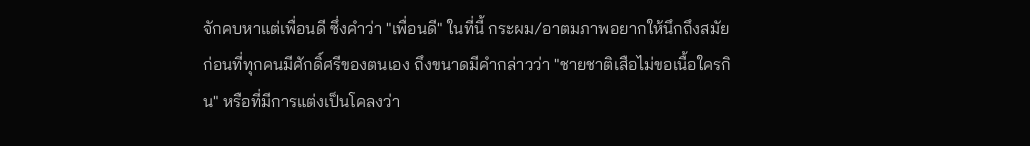จักคบหาแต่เพื่อนดี ซึ่งคำว่า "เพื่อนดี" ในที่นี้ กระผม/อาตมภาพอยากให้นึกถึงสมัยก่อนที่ทุกคนมีศักดิ์ศรีของตนเอง ถึงขนาดมีคำกล่าวว่า "ชายชาติเสือไม่ขอเนื้อใครกิน" หรือที่มีการแต่งเป็นโคลงว่า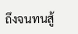ถึงจนทนสู้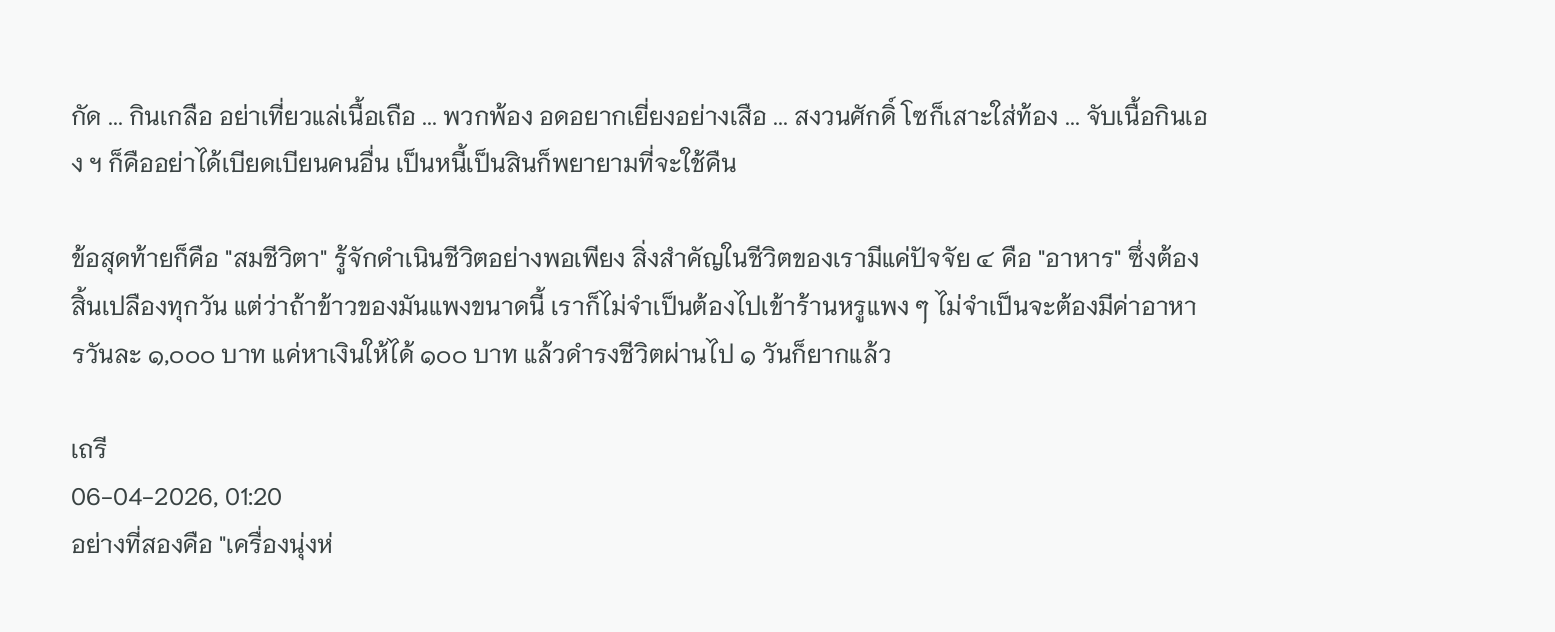กัด ... กินเกลือ อย่าเที่ยวแล่เนื้อเถือ ... พวกพ้อง อดอยากเยี่ยงอย่างเสือ ... สงวนศักดิ์ โซก็เสาะใส่ท้อง ... จับเนื้อกินเอง ฯ ก็คืออย่าได้เบียดเบียนคนอื่น เป็นหนี้เป็นสินก็พยายามที่จะใช้คืน

ข้อสุดท้ายก็คือ "สมชีวิตา" รู้จักดำเนินชีวิตอย่างพอเพียง สิ่งสำคัญในชีวิตของเรามีแค่ปัจจัย ๔ คือ "อาหาร" ซึ่งต้องสิ้นเปลืองทุกวัน แต่ว่าถ้าข้าวของมันแพงขนาดนี้ เราก็ไม่จำเป็นต้องไปเข้าร้านหรูแพง ๆ ไม่จำเป็นจะต้องมีค่าอาหารวันละ ๑,๐๐๐ บาท แค่หาเงินให้ได้ ๑๐๐ บาท แล้วดำรงชีวิตผ่านไป ๑ วันก็ยากแล้ว

เถรี
06-04-2026, 01:20
อย่างที่สองคือ "เครื่องนุ่งห่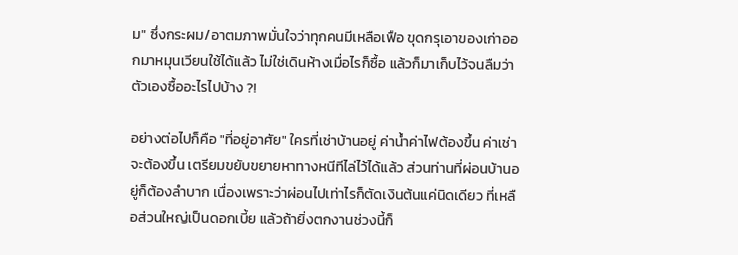ม" ซึ่งกระผม/อาตมภาพมั่นใจว่าทุกคนมีเหลือเฟือ ขุดกรุเอาของเก่าออกมาหมุนเวียนใช้ได้แล้ว ไม่ใช่เดินห้างเมื่อไรก็ซื้อ แล้วก็มาเก็บไว้จนลืมว่าตัวเองซื้ออะไรไปบ้าง ?!

อย่างต่อไปก็คือ "ที่อยู่อาศัย" ใครที่เช่าบ้านอยู่ ค่าน้ำค่าไฟต้องขึ้น ค่าเช่าจะต้องขึ้น เตรียมขยับขยายหาทางหนีทีไล่ไว้ได้แล้ว ส่วนท่านที่ผ่อนบ้านอยู่ก็ต้องลำบาก เนื่องเพราะว่าผ่อนไปเท่าไรก็ตัดเงินต้นแค่นิดเดียว ที่เหลือส่วนใหญ่เป็นดอกเบี้ย แล้วถ้ายิ่งตกงานช่วงนี้ก็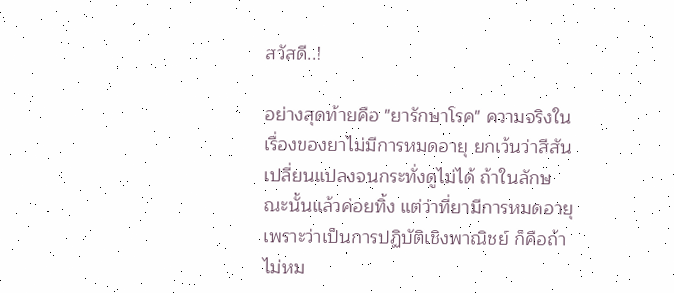สวัสดี..!

อย่างสุดท้ายคือ "ยารักษาโรค" ความจริงในเรื่องของยาไม่มีการหมดอายุ ยกเว้นว่าสีสันเปลี่ยนแปลงจนกระทั่งดูไม่ได้ ถ้าในลักษณะนั้นแล้วค่อยทิ้ง แต่ว่าที่ยามีการหมดอายุ เพราะว่าเป็นการปฏิบัติเชิงพาณิชย์ ก็คือถ้าไม่หม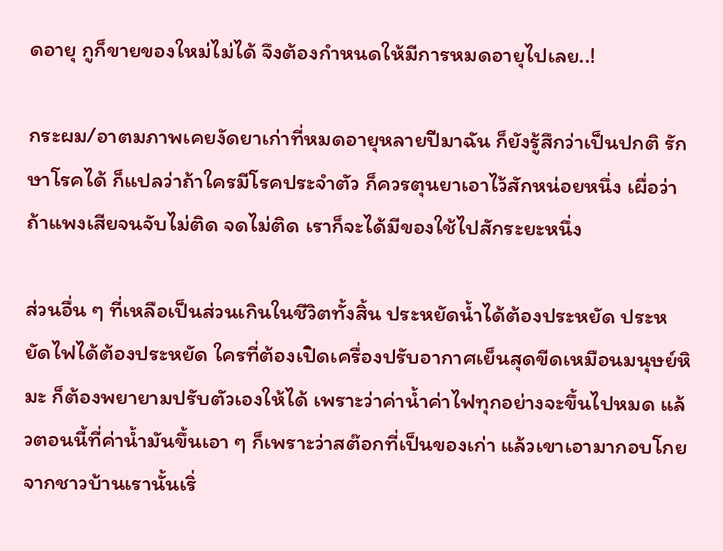ดอายุ กูก็ขายของใหม่ไม่ได้ จึงต้องกำหนดให้มีการหมดอายุไปเลย..!

กระผม/อาตมภาพเคยงัดยาเก่าที่หมดอายุหลายปีมาฉัน ก็ยังรู้สึกว่าเป็นปกติ รักษาโรคได้ ก็แปลว่าถ้าใครมีโรคประจำตัว ก็ควรตุนยาเอาไว้สักหน่อยหนึ่ง เผื่อว่าถ้าแพงเสียจนจับไม่ติด จดไม่ติด เราก็จะได้มีของใช้ไปสักระยะหนึ่ง

ส่วนอื่น ๆ ที่เหลือเป็นส่วนเกินในชีวิตทั้งสิ้น ประหยัดน้ำได้ต้องประหยัด ประหยัดไฟได้ต้องประหยัด ใครที่ต้องเปิดเครื่องปรับอากาศเย็นสุดขีดเหมือนมนุษย์หิมะ ก็ต้องพยายามปรับตัวเองให้ได้ เพราะว่าค่าน้ำค่าไฟทุกอย่างจะขึ้นไปหมด แล้วตอนนี้ที่ค่าน้ำมันขึ้นเอา ๆ ก็เพราะว่าสต๊อกที่เป็นของเก่า แล้วเขาเอามากอบโกยจากชาวบ้านเรานั้นเริ่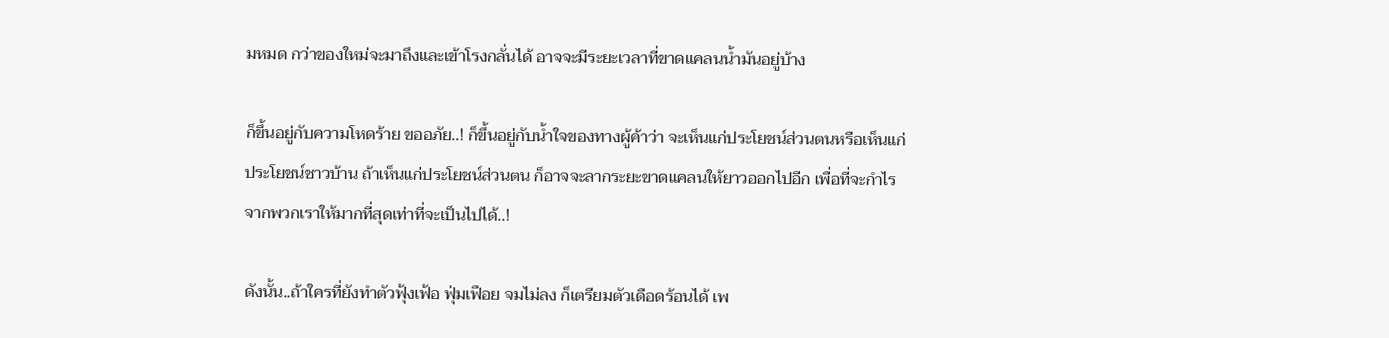มหมด กว่าของใหม่จะมาถึงและเข้าโรงกลั่นได้ อาจจะมีระยะเวลาที่ขาดแคลนน้ำมันอยู่บ้าง

ก็ขึ้นอยู่กับความโหดร้าย ขออภัย..! ก็ขึ้นอยู่กับน้ำใจของทางผู้ค้าว่า จะเห็นแก่ประโยชน์ส่วนตนหรือเห็นแก่ประโยชน์ชาวบ้าน ถ้าเห็นแก่ประโยชน์ส่วนตน ก็อาจจะลากระยะขาดแคลนให้ยาวออกไปอีก เพื่อที่จะกำไรจากพวกเราให้มากที่สุดเท่าที่จะเป็นไปได้..!

ดังนั้น..ถ้าใครที่ยังทำตัวฟุ้งเฟ้อ ฟุ่มเฟือย จมไม่ลง ก็เตรียมตัวเดือดร้อนได้ เพ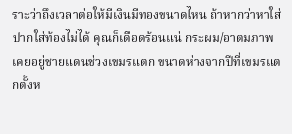ราะว่าถึงเวลาต่อให้มีเงินมีทองขนาดไหน ถ้าหากว่าหาใส่ปากใส่ท้องไม่ได้ คุณก็เดือดร้อนแน่ กระผม/อาตมภาพเคยอยู่ชายแดนช่วงเขมรแตก ขนาดห่างจากปีที่เขมรแตกตั้งห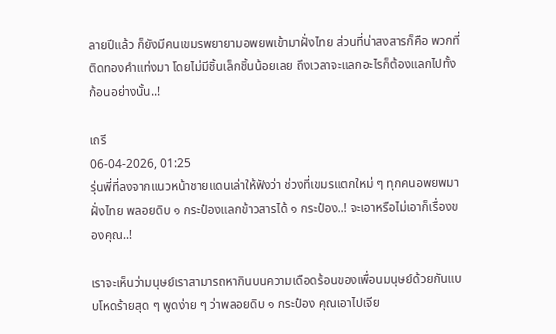ลายปีแล้ว ก็ยังมีคนเขมรพยายามอพยพเข้ามาฝั่งไทย ส่วนที่น่าสงสารก็คือ พวกที่ติดทองคำแท่งมา โดยไม่มีชิ้นเล็กชิ้นน้อยเลย ถึงเวลาจะแลกอะไรก็ต้องแลกไปทั้งก้อนอย่างนั้น..!

เถรี
06-04-2026, 01:25
รุ่นพี่ที่ลงจากแนวหน้าชายแดนเล่าให้ฟังว่า ช่วงที่เขมรแตกใหม่ ๆ ทุกคนอพยพมาฝั่งไทย พลอยดิบ ๑ กระป๋องแลกข้าวสารได้ ๑ กระป๋อง..! จะเอาหรือไม่เอาก็เรื่องของคุณ..!

เราจะเห็นว่ามนุษย์เราสามารถหากินบนความเดือดร้อนของเพื่อนมนุษย์ด้วยกันแบบโหดร้ายสุด ๆ พูดง่าย ๆ ว่าพลอยดิบ ๑ กระป๋อง คุณเอาไปเจีย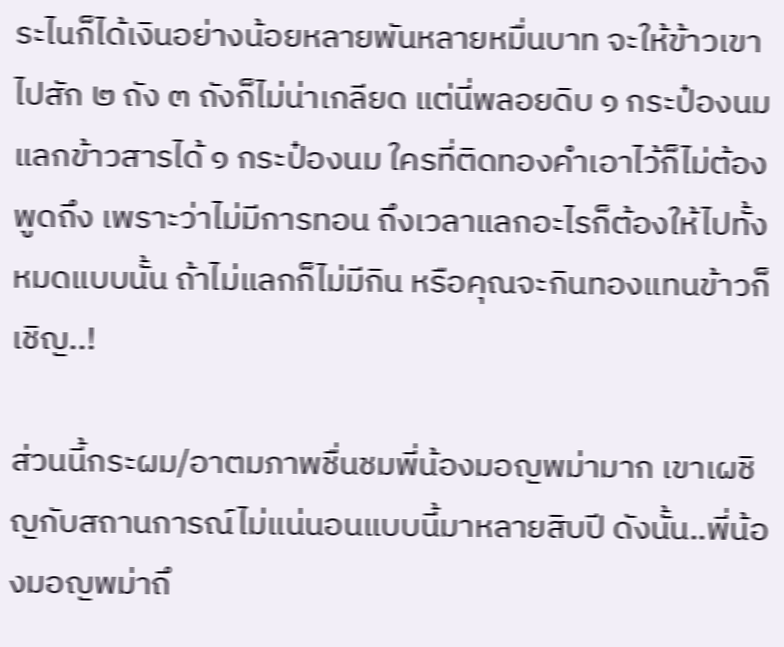ระไนก็ได้เงินอย่างน้อยหลายพันหลายหมื่นบาท จะให้ข้าวเขาไปสัก ๒ ถัง ๓ ถังก็ไม่น่าเกลียด แต่นี่พลอยดิบ ๑ กระป๋องนม แลกข้าวสารได้ ๑ กระป๋องนม ใครที่ติดทองคำเอาไว้ก็ไม่ต้องพูดถึง เพราะว่าไม่มีการทอน ถึงเวลาแลกอะไรก็ต้องให้ไปทั้งหมดแบบนั้น ถ้าไม่แลกก็ไม่มีกิน หรือคุณจะกินทองแทนข้าวก็เชิญ..!

ส่วนนี้กระผม/อาตมภาพชื่นชมพี่น้องมอญพม่ามาก เขาเผชิญกับสถานการณ์ไม่แน่นอนแบบนี้มาหลายสิบปี ดังนั้น..พี่น้องมอญพม่าถึ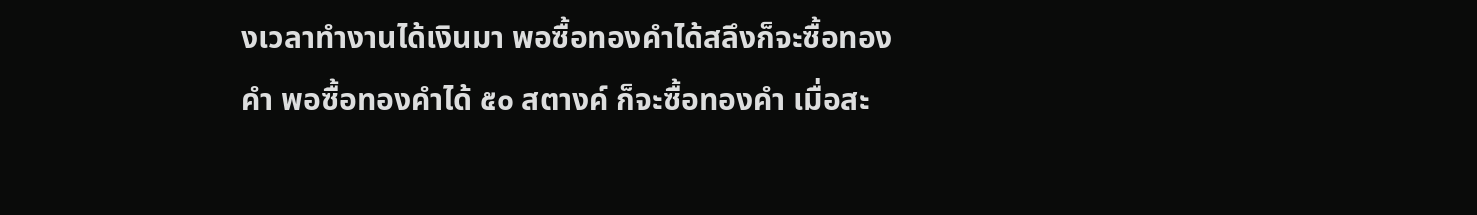งเวลาทำงานได้เงินมา พอซื้อทองคำได้สลึงก็จะซื้อทองคำ พอซื้อทองคำได้ ๕๐ สตางค์ ก็จะซื้อทองคำ เมื่อสะ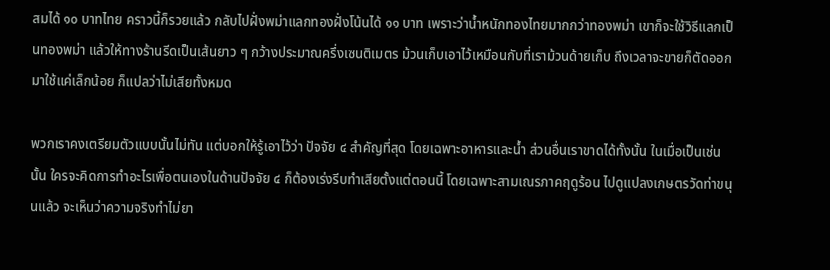สมได้ ๑๐ บาทไทย คราวนี้ก็รวยแล้ว กลับไปฝั่งพม่าแลกทองฝั่งโน้นได้ ๑๑ บาท เพราะว่าน้ำหนักทองไทยมากกว่าทองพม่า เขาก็จะใช้วิธีแลกเป็นทองพม่า แล้วให้ทางร้านรีดเป็นเส้นยาว ๆ กว้างประมาณครึ่งเซนติเมตร ม้วนเก็บเอาไว้เหมือนกับที่เราม้วนด้ายเก็บ ถึงเวลาจะขายก็ตัดออกมาใช้แค่เล็กน้อย ก็แปลว่าไม่เสียทั้งหมด

พวกเราคงเตรียมตัวแบบนั้นไม่ทัน แต่บอกให้รู้เอาไว้ว่า ปัจจัย ๔ สำคัญที่สุด โดยเฉพาะอาหารและน้ำ ส่วนอื่นเราขาดได้ทั้งนั้น ในเมื่อเป็นเช่นนั้น ใครจะคิดการทำอะไรเพื่อตนเองในด้านปัจจัย ๔ ก็ต้องเร่งรีบทำเสียตั้งแต่ตอนนี้ โดยเฉพาะสามเณรภาคฤดูร้อน ไปดูแปลงเกษตรวัดท่าขนุนแล้ว จะเห็นว่าความจริงทำไม่ยา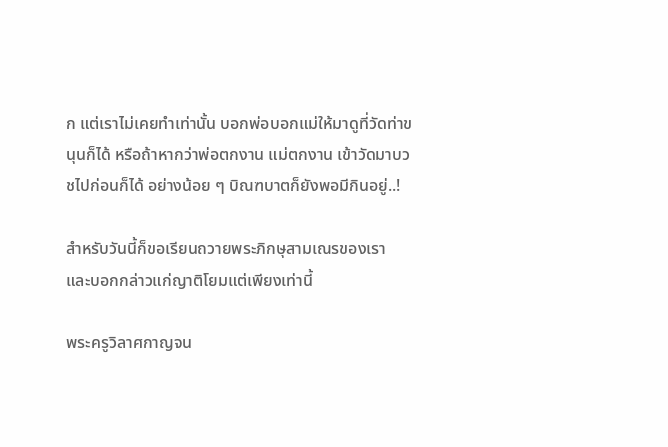ก แต่เราไม่เคยทำเท่านั้น บอกพ่อบอกแม่ให้มาดูที่วัดท่าขนุนก็ได้ หรือถ้าหากว่าพ่อตกงาน แม่ตกงาน เข้าวัดมาบวชไปก่อนก็ได้ อย่างน้อย ๆ บิณฑบาตก็ยังพอมีกินอยู่..!

สำหรับวันนี้ก็ขอเรียนถวายพระภิกษุสามเณรของเรา และบอกกล่าวแก่ญาติโยมแต่เพียงเท่านี้

พระครูวิลาศกาญจน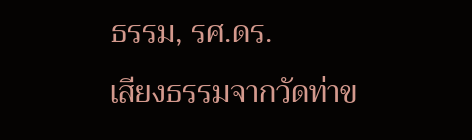ธรรม, รศ.ดร.
เสียงธรรมจากวัดท่าข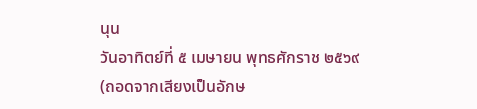นุน
วันอาทิตย์ที่ ๕ เมษายน พุทธศักราช ๒๕๖๙
(ถอดจากเสียงเป็นอักษ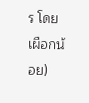ร โดย เผือกน้อย)